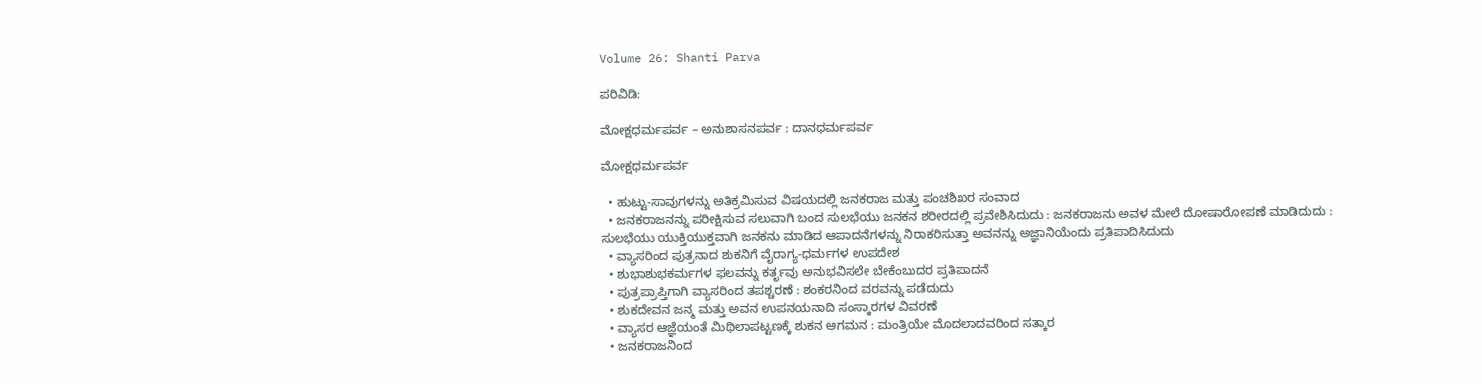Volume 26: Shanti Parva

ಪರಿವಿಡಿ:

ಮೋಕ್ಷಧರ್ಮಪರ್ವ – ಅನುಶಾಸನಪರ್ವ : ದಾನಧರ್ಮಪರ್ವ

ಮೋಕ್ಷಧರ್ಮಪರ್ವ

  • ಹುಟ್ಟು-ಸಾವುಗಳನ್ನು ಅತಿಕ್ರಮಿಸುವ ವಿಷಯದಲ್ಲಿ ಜನಕರಾಜ ಮತ್ತು ಪಂಚಶಿಖರ ಸಂವಾದ
  • ಜನಕರಾಜನನ್ನು ಪರೀಕ್ಷಿಸುವ ಸಲುವಾಗಿ ಬಂದ ಸುಲಭೆಯು ಜನಕನ ಶರೀರದಲ್ಲಿ ಪ್ರವೇಶಿಸಿದುದು : ಜನಕರಾಜನು ಅವಳ ಮೇಲೆ ದೋಷಾರೋಪಣೆ ಮಾಡಿದುದು : ಸುಲಭೆಯು ಯುಕ್ತಿಯುಕ್ತವಾಗಿ ಜನಕನು ಮಾಡಿದ ಆಪಾದನೆಗಳನ್ನು ನಿರಾಕರಿಸುತ್ತಾ ಅವನನ್ನು ಅಜ್ಞಾನಿಯೆಂದು ಪ್ರತಿಪಾದಿಸಿದುದು
  • ವ್ಯಾಸರಿಂದ ಪುತ್ರನಾದ ಶುಕನಿಗೆ ವೈರಾಗ್ಯ-ಧರ್ಮಗಳ ಉಪದೇಶ
  • ಶುಭಾಶುಭಕರ್ಮಗಳ ಫಲವನ್ನು ಕರ್ತೃವು ಅನುಭವಿಸಲೇ ಬೇಕೆಂಬುದರ ಪ್ರತಿಪಾದನೆ
  • ಪುತ್ರಪ್ರಾಪ್ತಿಗಾಗಿ ವ್ಯಾಸರಿಂದ ತಪಶ್ಚರಣೆ : ಶಂಕರನಿಂದ ವರವನ್ನು ಪಡೆದುದು
  • ಶುಕದೇವನ ಜನ್ಮ ಮತ್ತು ಅವನ ಉಪನಯನಾದಿ ಸಂಸ್ಕಾರಗಳ ವಿವರಣೆ
  • ವ್ಯಾಸರ ಆಜ್ಞೆಯಂತೆ ಮಿಥಿಲಾಪಟ್ಟಣಕ್ಕೆ ಶುಕನ ಆಗಮನ : ಮಂತ್ರಿಯೇ ಮೊದಲಾದವರಿಂದ ಸತ್ಕಾರ
  • ಜನಕರಾಜನಿಂದ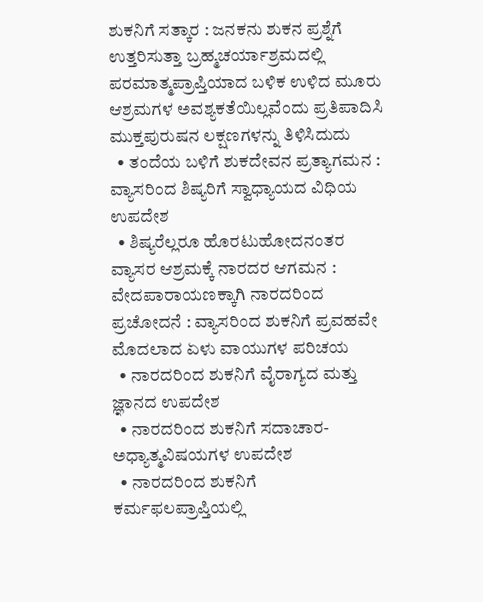ಶುಕನಿಗೆ ಸತ್ಕಾರ : ಜನಕನು ಶುಕನ ಪ್ರಶ್ನೆಗೆ ಉತ್ತರಿಸುತ್ತಾ ಬ್ರಹ್ಮಚರ್ಯಾಶ್ರಮದಲ್ಲಿ ಪರಮಾತ್ಮಪ್ರಾಪ್ತಿಯಾದ ಬಳಿಕ ಉಳಿದ ಮೂರು ಆಶ್ರಮಗಳ ಅವಶ್ಯಕತೆಯಿಲ್ಲವೆಂದು ಪ್ರತಿಪಾದಿಸಿ ಮುಕ್ತಪುರುಷನ ಲಕ್ಷಣಗಳನ್ನು ತಿಳಿಸಿದುದು
  • ತಂದೆಯ ಬಳಿಗೆ ಶುಕದೇವನ ಪ್ರತ್ಯಾಗಮನ : ವ್ಯಾಸರಿಂದ ಶಿಷ್ಯರಿಗೆ ಸ್ವಾಧ್ಯಾಯದ ವಿಧಿಯ ಉಪದೇಶ
  • ಶಿಷ್ಯರೆಲ್ಲರೂ ಹೊರಟುಹೋದನಂತರ ವ್ಯಾಸರ ಆಶ್ರಮಕ್ಕೆ ನಾರದರ ಆಗಮನ : ವೇದಪಾರಾಯಣಕ್ಕಾಗಿ ನಾರದರಿಂದ ಪ್ರಚೋದನೆ : ವ್ಯಾಸರಿಂದ ಶುಕನಿಗೆ ಪ್ರವಹವೇ ಮೊದಲಾದ ಏಳು ವಾಯುಗಳ ಪರಿಚಯ
  • ನಾರದರಿಂದ ಶುಕನಿಗೆ ವೈರಾಗ್ಯದ ಮತ್ತು ಜ್ಞಾನದ ಉಪದೇಶ
  • ನಾರದರಿಂದ ಶುಕನಿಗೆ ಸದಾಚಾರ-ಅಧ್ಯಾತ್ಮವಿಷಯಗಳ ಉಪದೇಶ
  • ನಾರದರಿಂದ ಶುಕನಿಗೆ ಕರ್ಮಫಲಪ್ರಾಪ್ತಿಯಲ್ಲಿ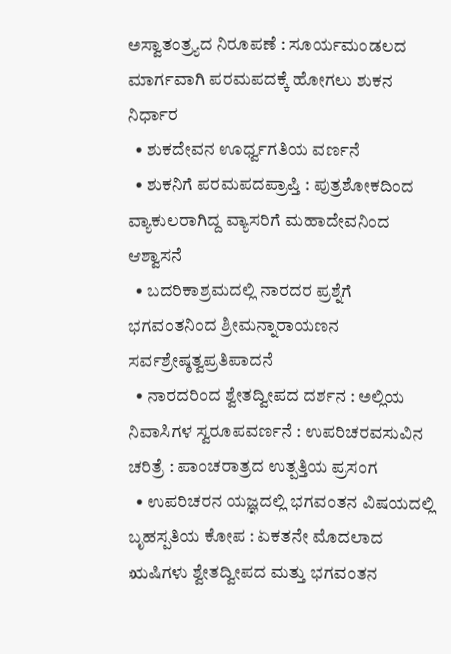ಅಸ್ವಾತಂತ್ರ್ಯದ ನಿರೂಪಣೆ : ಸೂರ್ಯಮಂಡಲದ ಮಾರ್ಗವಾಗಿ ಪರಮಪದಕ್ಕೆ ಹೋಗಲು ಶುಕನ ನಿರ್ಧಾರ
  • ಶುಕದೇವನ ಊರ್ಧ್ವಗತಿಯ ವರ್ಣನೆ
  • ಶುಕನಿಗೆ ಪರಮಪದಪ್ರಾಪ್ತಿ : ಪುತ್ರಶೋಕದಿಂದ ವ್ಯಾಕುಲರಾಗಿದ್ದ ವ್ಯಾಸರಿಗೆ ಮಹಾದೇವನಿಂದ ಆಶ್ವಾಸನೆ
  • ಬದರಿಕಾಶ್ರಮದಲ್ಲಿ ನಾರದರ ಪ್ರಶ್ನೆಗೆ ಭಗವಂತನಿಂದ ಶ್ರೀಮನ್ನಾರಾಯಣನ ಸರ್ವಶ್ರೇಷ್ಠತ್ವಪ್ರತಿಪಾದನೆ
  • ನಾರದರಿಂದ ಶ್ವೇತದ್ವೀಪದ ದರ್ಶನ : ಅಲ್ಲಿಯ ನಿವಾಸಿಗಳ ಸ್ವರೂಪವರ್ಣನೆ : ಉಪರಿಚರವಸುವಿನ ಚರಿತ್ರೆ : ಪಾಂಚರಾತ್ರದ ಉತ್ಪತ್ತಿಯ ಪ್ರಸಂಗ
  • ಉಪರಿಚರನ ಯಜ್ಞದಲ್ಲಿ ಭಗವಂತನ ವಿಷಯದಲ್ಲಿ ಬೃಹಸ್ಪತಿಯ ಕೋಪ : ಏಕತನೇ ಮೊದಲಾದ ಋಷಿಗಳು ಶ್ವೇತದ್ವೀಪದ ಮತ್ತು ಭಗವಂತನ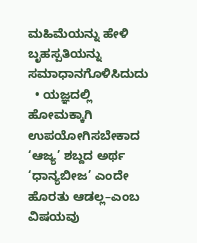ಮಹಿಮೆಯನ್ನು ಹೇಳಿ ಬೃಹಸ್ಪತಿಯನ್ನು ಸಮಾಧಾನಗೊಳಿಸಿದುದು
  • ಯಜ್ಞದಲ್ಲಿ ಹೋಮಕ್ಕಾಗಿ ಉಪಯೋಗಿಸಬೇಕಾದ ‘ಆಜ್ಯ’ ಶಬ್ದದ ಅರ್ಥ ‘ಧಾನ್ಯಬೀಜ’ ಎಂದೇ ಹೊರತು ಆಡಲ್ಲ–ಎಂಬ ವಿಷಯವು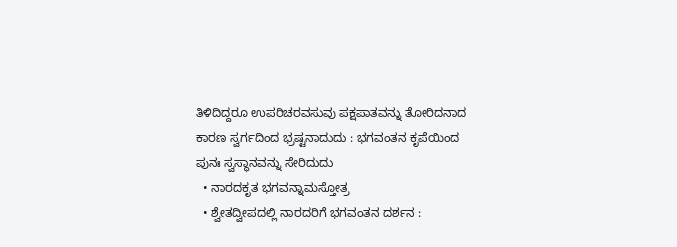ತಿಳಿದಿದ್ದರೂ ಉಪರಿಚರವಸುವು ಪಕ್ಷಪಾತವನ್ನು ತೋರಿದನಾದ ಕಾರಣ ಸ್ವರ್ಗದಿಂದ ಭ್ರಷ್ಟನಾದುದು : ಭಗವಂತನ ಕೃಪೆಯಿಂದ ಪುನಃ ಸ್ವಸ್ಥಾನವನ್ನು ಸೇರಿದುದು
  • ನಾರದಕೃತ ಭಗವನ್ನಾಮಸ್ತೋತ್ರ
  • ಶ್ವೇತದ್ವೀಪದಲ್ಲಿ ನಾರದರಿಗೆ ಭಗವಂತನ ದರ್ಶನ :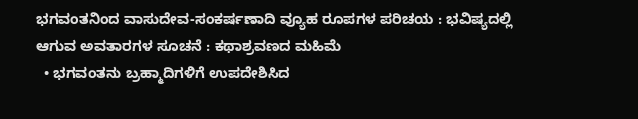ಭಗವಂತನಿಂದ ವಾಸುದೇವ-ಸಂಕರ್ಷಣಾದಿ ವ್ಯೂಹ ರೂಪಗಳ ಪರಿಚಯ : ಭವಿಷ್ಯದಲ್ಲಿ ಆಗುವ ಅವತಾರಗಳ ಸೂಚನೆ : ಕಥಾಶ್ರವಣದ ಮಹಿಮೆ
  • ಭಗವಂತನು ಬ್ರಹ್ಮಾದಿಗಳಿಗೆ ಉಪದೇಶಿಸಿದ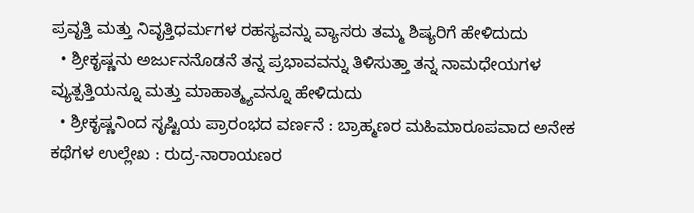ಪ್ರವೃತ್ತಿ ಮತ್ತು ನಿವೃತ್ತಿಧರ್ಮಗಳ ರಹಸ್ಯವನ್ನು ವ್ಯಾಸರು ತಮ್ಮ ಶಿಷ್ಯರಿಗೆ ಹೇಳಿದುದು
  • ಶ್ರೀಕೃಷ್ಣನು ಅರ್ಜುನನೊಡನೆ ತನ್ನ ಪ್ರಭಾವವನ್ನು ತಿಳಿಸುತ್ತಾ ತನ್ನ ನಾಮಧೇಯಗಳ ವ್ಯುತ್ಪತ್ತಿಯನ್ನೂ ಮತ್ತು ಮಾಹಾತ್ಮ್ಯವನ್ನೂ ಹೇಳಿದುದು
  • ಶ್ರೀಕೃಷ್ಣನಿಂದ ಸೃಷ್ಟಿಯ ಪ್ರಾರಂಭದ ವರ್ಣನೆ : ಬ್ರಾಹ್ಮಣರ ಮಹಿಮಾರೂಪವಾದ ಅನೇಕ ಕಥೆಗಳ ಉಲ್ಲೇಖ : ರುದ್ರ-ನಾರಾಯಣರ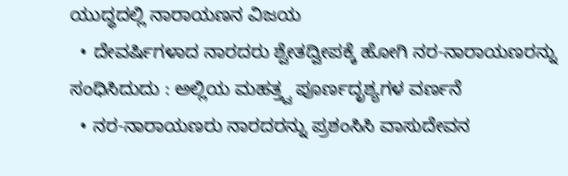ಯುದ್ಧದಲ್ಲಿ ನಾರಾಯಣನ ವಿಜಯ
  • ದೇವರ್ಷಿಗಳಾದ ನಾರದರು ಶ್ವೇತದ್ವೀಪಕ್ಕೆ ಹೋಗಿ ನರ-ನಾರಾಯಣರನ್ನು ಸಂಧಿಸಿದುದು : ಅಲ್ಲಿಯ ಮಹತ್ತ್ವ ಪೂರ್ಣದೃಶ್ಯಗಳ ವರ್ಣನೆ
  • ನರ-ನಾರಾಯಣರು ನಾರದರನ್ನು ಪ್ರಶಂಸಿಸಿ ವಾಸುದೇವನ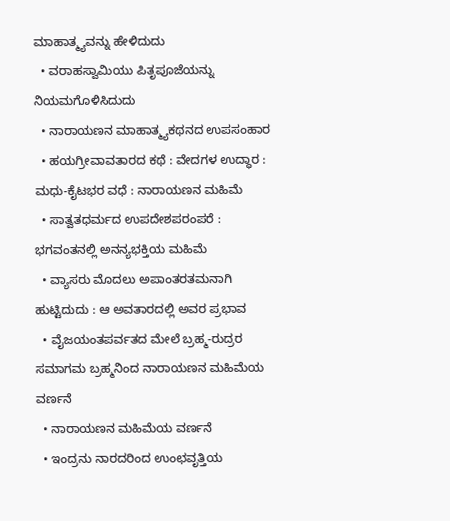ಮಾಹಾತ್ಮ್ಯವನ್ನು ಹೇಳಿದುದು
  • ವರಾಹಸ್ವಾಮಿಯು ಪಿತೃಪೂಜೆಯನ್ನು ನಿಯಮಗೊಳಿಸಿದುದು
  • ನಾರಾಯಣನ ಮಾಹಾತ್ಮ್ಯಕಥನದ ಉಪಸಂಹಾರ
  • ಹಯಗ್ರೀವಾವತಾರದ ಕಥೆ : ವೇದಗಳ ಉದ್ಧಾರ : ಮಧು-ಕೈಟಭರ ವಧೆ : ನಾರಾಯಣನ ಮಹಿಮೆ
  • ಸಾತ್ವತಧರ್ಮದ ಉಪದೇಶಪರಂಪರೆ : ಭಗವಂತನಲ್ಲಿ ಅನನ್ಯಭಕ್ತಿಯ ಮಹಿಮೆ
  • ವ್ಯಾಸರು ಮೊದಲು ಅಪಾಂತರತಮನಾಗಿ ಹುಟ್ಟಿದುದು : ಆ ಅವತಾರದಲ್ಲಿ ಅವರ ಪ್ರಭಾವ
  • ವೈಜಯಂತಪರ್ವತದ ಮೇಲೆ ಬ್ರಹ್ಮ-ರುದ್ರರ ಸಮಾಗಮ ಬ್ರಹ್ಮನಿಂದ ನಾರಾಯಣನ ಮಹಿಮೆಯ ವರ್ಣನೆ
  • ನಾರಾಯಣನ ಮಹಿಮೆಯ ವರ್ಣನೆ
  • ಇಂದ್ರನು ನಾರದರಿಂದ ಉಂಛವೃತ್ತಿಯ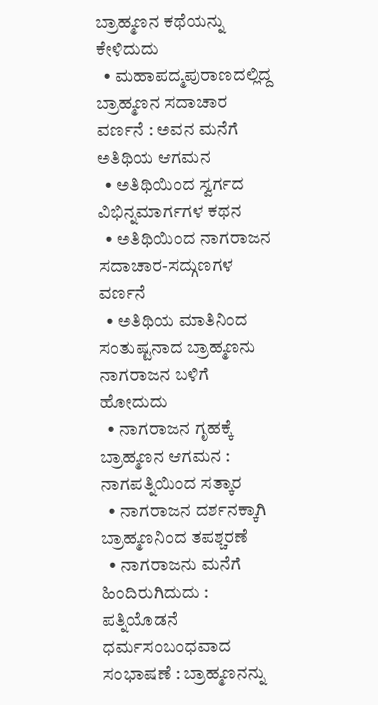ಬ್ರಾಹ್ಮಣನ ಕಥೆಯನ್ನು ಕೇಳಿದುದು
  • ಮಹಾಪದ್ಮಪುರಾಣದಲ್ಲಿದ್ದ ಬ್ರಾಹ್ಮಣನ ಸದಾಚಾರ ವರ್ಣನೆ : ಅವನ ಮನೆಗೆ ಅತಿಥಿಯ ಆಗಮನ
  • ಅತಿಥಿಯಿಂದ ಸ್ವರ್ಗದ ವಿಭಿನ್ನಮಾರ್ಗಗಳ ಕಥನ
  • ಅತಿಥಿಯಿಂದ ನಾಗರಾಜನ ಸದಾಚಾರ-ಸದ್ಗುಣಗಳ ವರ್ಣನೆ
  • ಅತಿಥಿಯ ಮಾತಿನಿಂದ ಸಂತುಷ್ಟನಾದ ಬ್ರಾಹ್ಮಣನು ನಾಗರಾಜನ ಬಳಿಗೆ ಹೋದುದು
  • ನಾಗರಾಜನ ಗೃಹಕ್ಕೆ ಬ್ರಾಹ್ಮಣನ ಆಗಮನ : ನಾಗಪತ್ನಿಯಿಂದ ಸತ್ಕಾರ
  • ನಾಗರಾಜನ ದರ್ಶನಕ್ಕಾಗಿ ಬ್ರಾಹ್ಮಣನಿಂದ ತಪಶ್ಚರಣೆ
  • ನಾಗರಾಜನು ಮನೆಗೆ ಹಿಂದಿರುಗಿದುದು : ಪತ್ನಿಯೊಡನೆ ಧರ್ಮಸಂಬಂಧವಾದ ಸಂಭಾಷಣೆ : ಬ್ರಾಹ್ಮಣನನ್ನು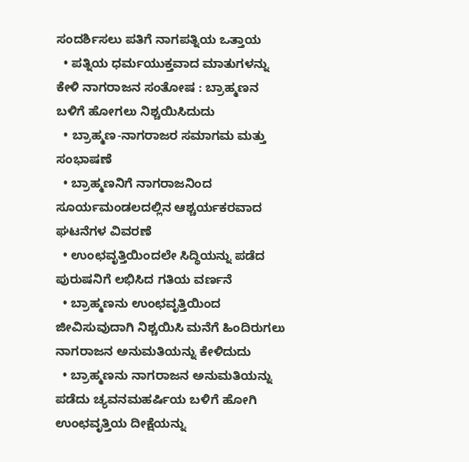ಸಂದರ್ಶಿಸಲು ಪತಿಗೆ ನಾಗಪತ್ನಿಯ ಒತ್ತಾಯ
  • ಪತ್ನಿಯ ಧರ್ಮಯುಕ್ತವಾದ ಮಾತುಗಳನ್ನು ಕೇಳಿ ನಾಗರಾಜನ ಸಂತೋಷ : ಬ್ರಾಹ್ಮಣನ ಬಳಿಗೆ ಹೋಗಲು ನಿಶ್ಚಯಿಸಿದುದು
  • ಬ್ರಾಹ್ಮಣ-ನಾಗರಾಜರ ಸಮಾಗಮ ಮತ್ತು ಸಂಭಾಷಣೆ
  • ಬ್ರಾಹ್ಮಣನಿಗೆ ನಾಗರಾಜನಿಂದ ಸೂರ್ಯಮಂಡಲದಲ್ಲಿನ ಆಶ್ಚರ್ಯಕರವಾದ ಘಟನೆಗಳ ವಿವರಣೆ
  • ಉಂಛವೃತ್ತಿಯಿಂದಲೇ ಸಿದ್ಧಿಯನ್ನು ಪಡೆದ ಪುರುಷನಿಗೆ ಲಭಿಸಿದ ಗತಿಯ ವರ್ಣನೆ
  • ಬ್ರಾಹ್ಮಣನು ಉಂಛವೃತ್ತಿಯಿಂದ ಜೀವಿಸುವುದಾಗಿ ನಿಶ್ಚಯಿಸಿ ಮನೆಗೆ ಹಿಂದಿರುಗಲು ನಾಗರಾಜನ ಅನುಮತಿಯನ್ನು ಕೇಳಿದುದು
  • ಬ್ರಾಹ್ಮಣನು ನಾಗರಾಜನ ಅನುಮತಿಯನ್ನು ಪಡೆದು ಚ್ಯವನಮಹರ್ಷಿಯ ಬಳಿಗೆ ಹೋಗಿ ಉಂಛವೃತ್ತಿಯ ದೀಕ್ಷೆಯನ್ನು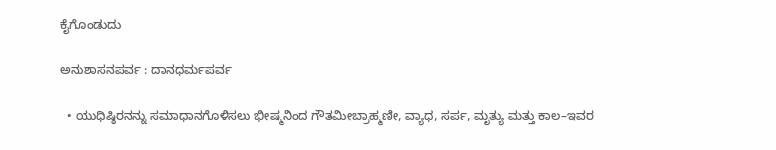ಕೈಗೊಂಡುದು

ಅನುಶಾಸನಪರ್ವ : ದಾನಧರ್ಮಪರ್ವ

  • ಯುಧಿಷ್ಠಿರನನ್ನು ಸಮಾಧಾನಗೊಳಿಸಲು ಭೀಷ್ಮನಿಂದ ಗೌತಮೀಬ್ರಾಹ್ಮಣೀ, ವ್ಯಾಧ, ಸರ್ಪ, ಮೃತ್ಯು ಮತ್ತು ಕಾಲ–ಇವರ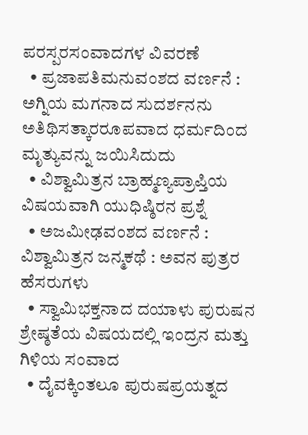ಪರಸ್ಪರಸಂವಾದಗಳ ವಿವರಣೆ
  • ಪ್ರಜಾಪತಿಮನುವಂಶದ ವರ್ಣನೆ : ಅಗ್ನಿಯ ಮಗನಾದ ಸುದರ್ಶನನು ಅತಿಥಿಸತ್ಕಾರರೂಪವಾದ ಧರ್ಮದಿಂದ ಮೃತ್ಯುವನ್ನು ಜಯಿಸಿದುದು
  • ವಿಶ್ವಾಮಿತ್ರನ ಬ್ರಾಹ್ಮಣ್ಯಪ್ರಾಪ್ತಿಯ ವಿಷಯವಾಗಿ ಯುಧಿಷ್ಠಿರನ ಪ್ರಶ್ನೆ
  • ಅಜಮೀಢವಂಶದ ವರ್ಣನೆ : ವಿಶ್ವಾಮಿತ್ರನ ಜನ್ಮಕಥೆ : ಅವನ ಪುತ್ರರ ಹೆಸರುಗಳು
  • ಸ್ವಾಮಿಭಕ್ತನಾದ ದಯಾಳು ಪುರುಷನ ಶ್ರೇಷ್ಠತೆಯ ವಿಷಯದಲ್ಲಿ ಇಂದ್ರನ ಮತ್ತು ಗಿಳಿಯ ಸಂವಾದ
  • ದೈವಕ್ಕಿಂತಲೂ ಪುರುಷಪ್ರಯತ್ನದ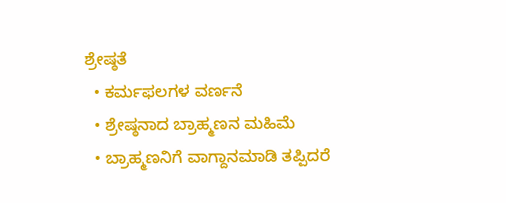ಶ್ರೇಷ್ಠತೆ
  • ಕರ್ಮಫಲಗಳ ವರ್ಣನೆ
  • ಶ್ರೇಷ್ಠನಾದ ಬ್ರಾಹ್ಮಣನ ಮಹಿಮೆ
  • ಬ್ರಾಹ್ಮಣನಿಗೆ ವಾಗ್ದಾನಮಾಡಿ ತಪ್ಪಿದರೆ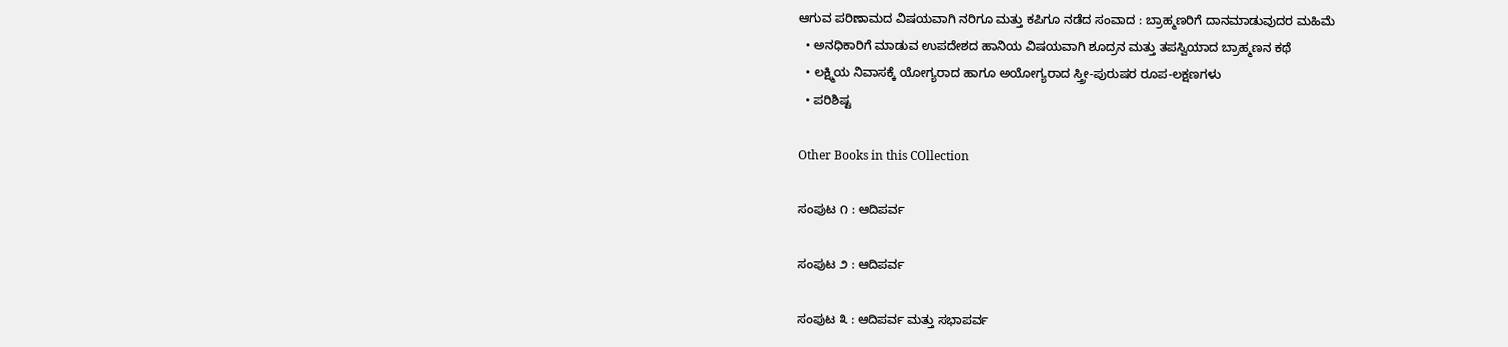ಆಗುವ ಪರಿಣಾಮದ ವಿಷಯವಾಗಿ ನರಿಗೂ ಮತ್ತು ಕಪಿಗೂ ನಡೆದ ಸಂವಾದ : ಬ್ರಾಹ್ಮಣರಿಗೆ ದಾನಮಾಡುವುದರ ಮಹಿಮೆ
  • ಅನಧಿಕಾರಿಗೆ ಮಾಡುವ ಉಪದೇಶದ ಹಾನಿಯ ವಿಷಯವಾಗಿ ಶೂದ್ರನ ಮತ್ತು ತಪಸ್ವಿಯಾದ ಬ್ರಾಹ್ಮಣನ ಕಥೆ
  • ಲಕ್ಷ್ಮಿಯ ನಿವಾಸಕ್ಕೆ ಯೋಗ್ಯರಾದ ಹಾಗೂ ಅಯೋಗ್ಯರಾದ ಸ್ತ್ರೀ-ಪುರುಷರ ರೂಪ-ಲಕ್ಷಣಗಳು
  • ಪರಿಶಿಷ್ಟ

Other Books in this COllection

ಸಂಪುಟ ೧ : ಆದಿಪರ್ವ

ಸಂಪುಟ ೨ : ಆದಿಪರ್ವ

ಸಂಪುಟ ೩ : ಆದಿಪರ್ವ ಮತ್ತು ಸಭಾಪರ್ವ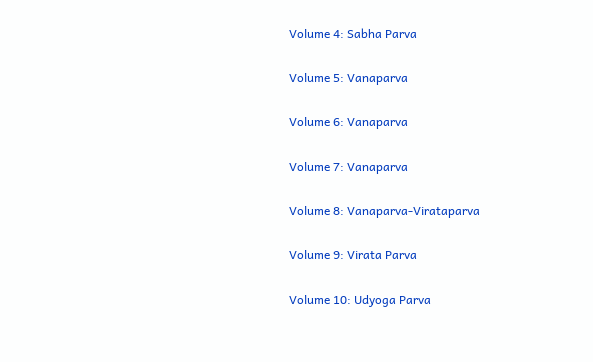Volume 4: Sabha Parva

Volume 5: Vanaparva

Volume 6: Vanaparva

Volume 7: Vanaparva

Volume 8: Vanaparva-Virataparva

Volume 9: Virata Parva

Volume 10: Udyoga Parva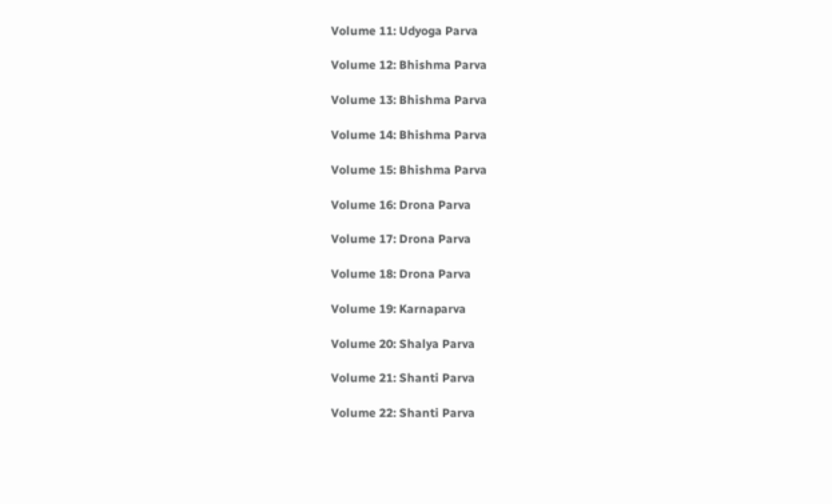Volume 11: Udyoga Parva

Volume 12: Bhishma Parva

Volume 13: Bhishma Parva

Volume 14: Bhishma Parva

Volume 15: Bhishma Parva

Volume 16: Drona Parva

Volume 17: Drona Parva

Volume 18: Drona Parva

Volume 19: Karnaparva

Volume 20: Shalya Parva

Volume 21: Shanti Parva

Volume 22: Shanti Parva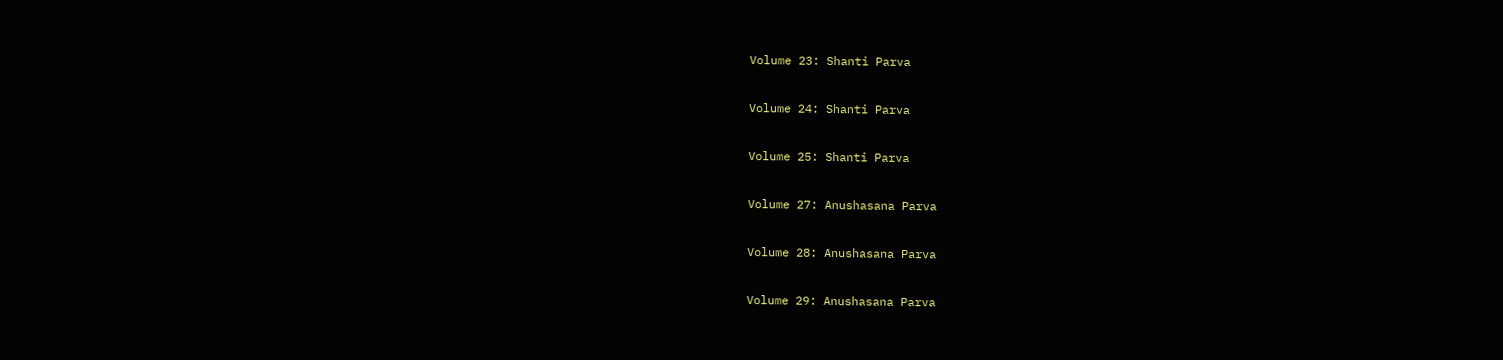Volume 23: Shanti Parva

Volume 24: Shanti Parva

Volume 25: Shanti Parva

Volume 27: Anushasana Parva

Volume 28: Anushasana Parva

Volume 29: Anushasana Parva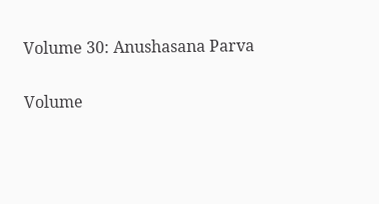Volume 30: Anushasana Parva

Volume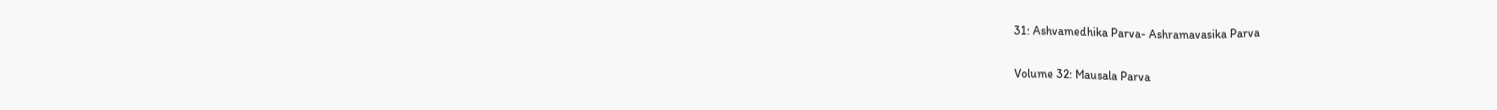31: Ashvamedhika Parva- Ashramavasika Parva

Volume 32: Mausala Parva